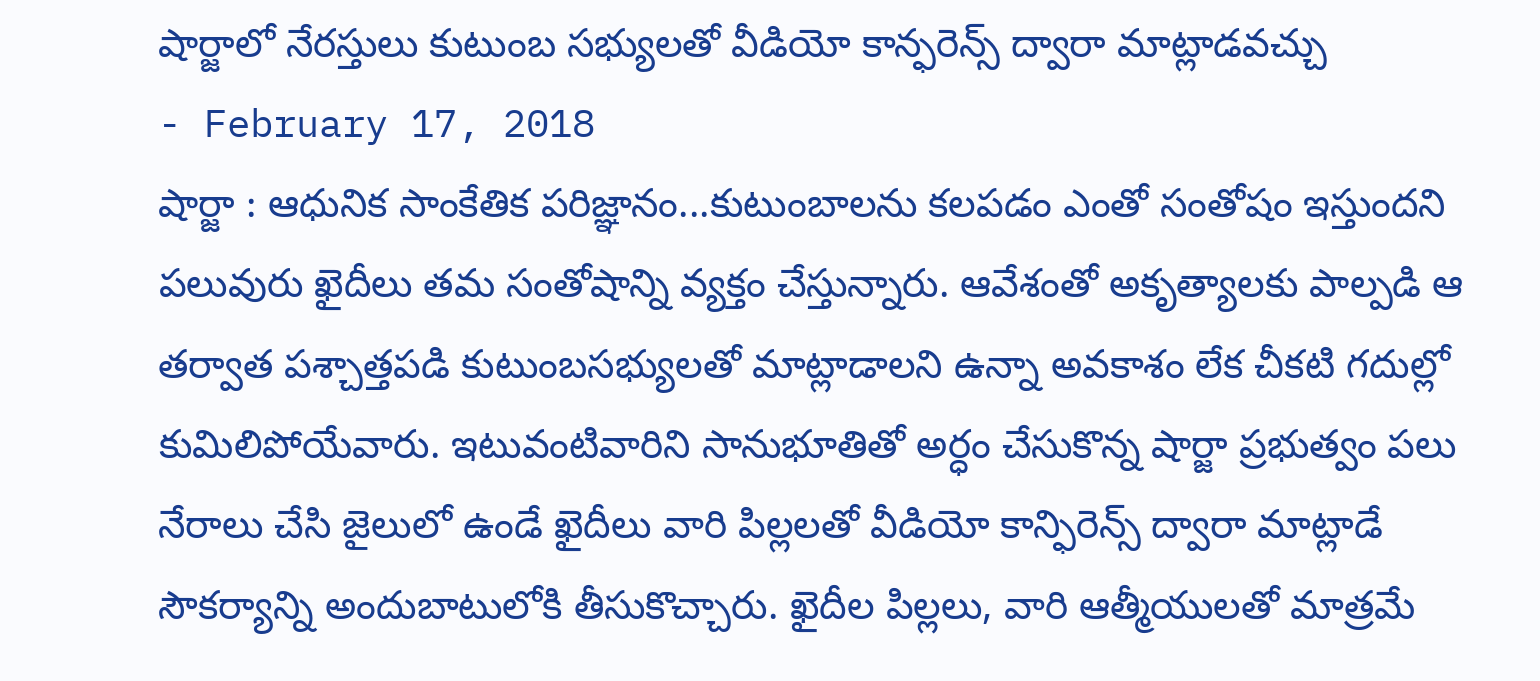షార్జాలో నేరస్తులు కుటుంబ సభ్యులతో వీడియో కాన్ఫరెన్స్ ద్వారా మాట్లాడవచ్చు
- February 17, 2018
షార్జా : ఆధునిక సాంకేతిక పరిజ్ఞానం...కుటుంబాలను కలపడం ఎంతో సంతోషం ఇస్తుందని పలువురు ఖైదీలు తమ సంతోషాన్ని వ్యక్తం చేస్తున్నారు. ఆవేశంతో అకృత్యాలకు పాల్పడి ఆ తర్వాత పశ్చాత్తపడి కుటుంబసభ్యులతో మాట్లాడాలని ఉన్నా అవకాశం లేక చీకటి గదుల్లో కుమిలిపోయేవారు. ఇటువంటివారిని సానుభూతితో అర్ధం చేసుకొన్న షార్జా ప్రభుత్వం పలు నేరాలు చేసి జైలులో ఉండే ఖైదీలు వారి పిల్లలతో వీడియో కాన్ఫిరెన్స్ ద్వారా మాట్లాడే సౌకర్యాన్ని అందుబాటులోకి తీసుకొచ్చారు. ఖైదీల పిల్లలు, వారి ఆత్మీయులతో మాత్రమే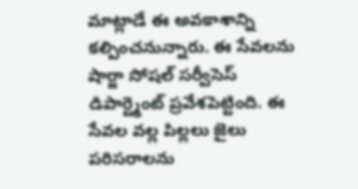మాట్లాడే ఈ అవకాశాన్ని కల్పించనున్నారు. ఈ సేవలను షార్జా సోషల్ సర్వీసెస్ డిపార్ట్మెంట్ ప్రవేశపెట్టింది. ఈ సేవల వల్ల పిల్లలు జైలు పరిసరాలను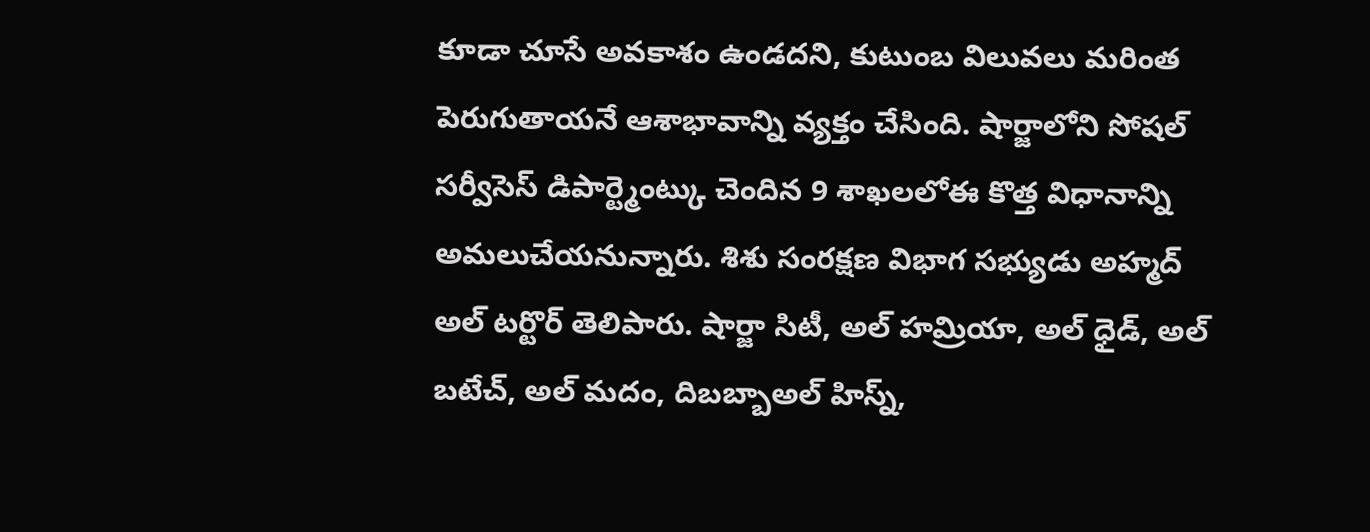కూడా చూసే అవకాశం ఉండదని, కుటుంబ విలువలు మరింత పెరుగుతాయనే ఆశాభావాన్ని వ్యక్తం చేసింది. షార్జాలోని సోషల్ సర్వీసెస్ డిపార్ట్మెంట్కు చెందిన 9 శాఖలలోఈ కొత్త విధానాన్ని అమలుచేయనున్నారు. శిశు సంరక్షణ విభాగ సభ్యుడు అహ్మద్ అల్ టర్టొర్ తెలిపారు. షార్జా సిటీ, అల్ హమ్రియా, అల్ ధైడ్, అల్ బటేచ్, అల్ మదం, దిబబ్బాఅల్ హిస్న్,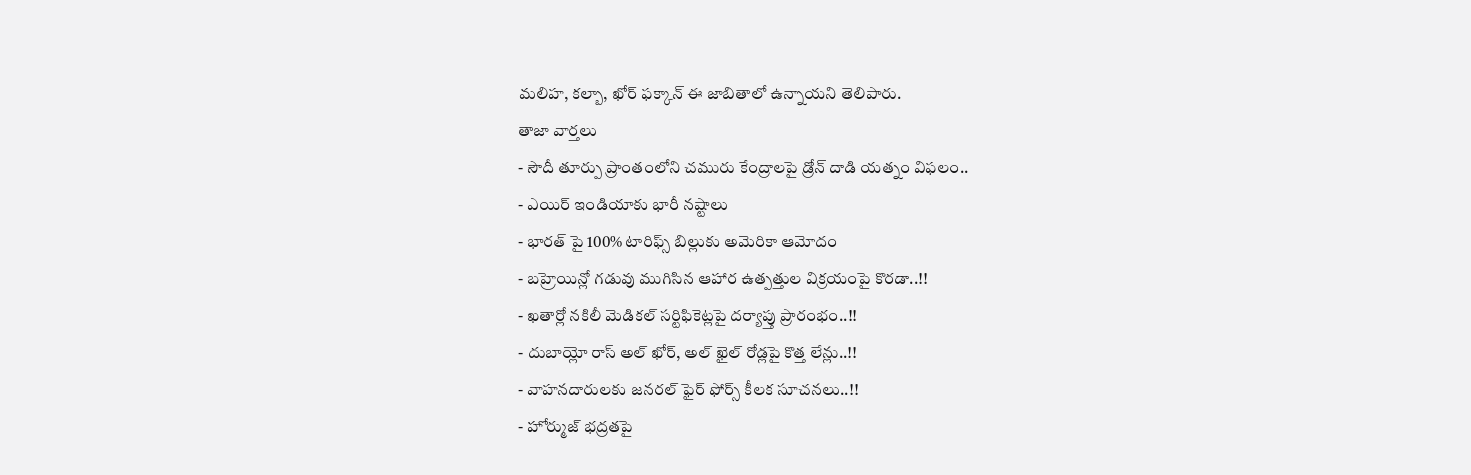మలిహ, కల్బా, ఖోర్ ఫక్కాన్ ఈ జాబితాలో ఉన్నాయని తెలిపారు.
తాజా వార్తలు
- సౌదీ తూర్పు ప్రాంతంలోని చమురు కేంద్రాలపై డ్రోన్ దాడి యత్నం విఫలం..
- ఎయిర్ ఇండియాకు భారీ నష్టాలు
- భారత్ పై 100% టారిఫ్స్ బిల్లుకు అమెరికా ఆమోదం
- బహ్రెయిన్లో గడువు ముగిసిన ఆహార ఉత్పత్తుల విక్రయంపై కొరడా..!!
- ఖతార్లో నకిలీ మెడికల్ సర్టిఫికెట్లపై దర్యాప్తు ప్రారంభం..!!
- దుబాయ్లో రాస్ అల్ ఖోర్, అల్ ఖైల్ రోడ్లపై కొత్త లేన్లు..!!
- వాహనదారులకు జనరల్ ఫైర్ ఫోర్స్ కీలక సూచనలు..!!
- హోర్ముజ్ భద్రతపై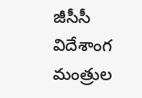జీసీసీ విదేశాంగ మంత్రుల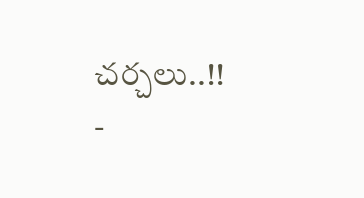చర్చలు..!!
-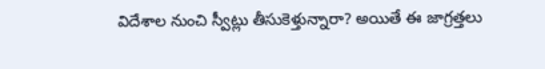విదేశాల నుంచి స్వీట్లు తీసుకెళ్తున్నారా? అయితే ఈ జాగ్రత్తలు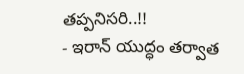తప్పనిసరి..!!
- ఇరాన్ యుద్ధం తర్వాత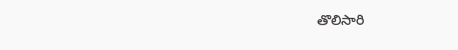తొలిసారి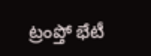ట్రంప్తో భేటీ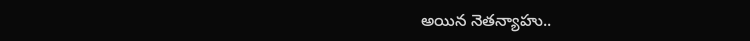అయిన నెతన్యాహు..